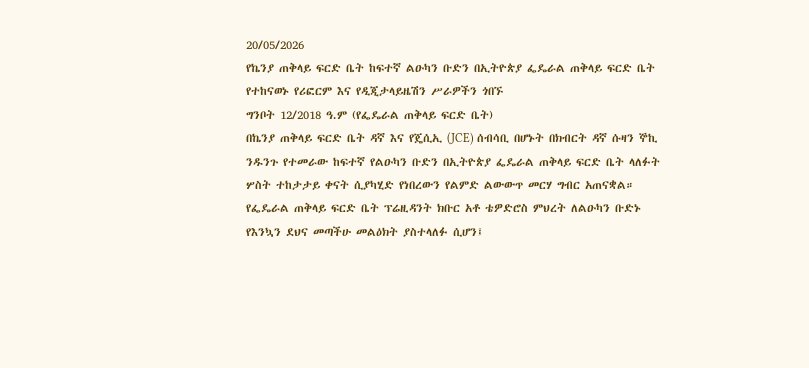20/05/2026
የኬንያ ጠቅላይ ፍርድ ቤት ከፍተኛ ልዑካን ቡድን በኢትዮጵያ ፌዴራል ጠቅላይ ፍርድ ቤት የተከናወኑ የሪፎርም እና የዲጂታላይዜሽን ሥራዎችን ጎበኙ
ግንቦት 12/2018 ዓ.ም (የፌዴራል ጠቅላይ ፍርድ ቤት)
በኬንያ ጠቅላይ ፍርድ ቤት ዳኛ እና የጄሲኢ (JCE) ሰብሳቢ በሆኑት በክብርት ዳኛ ሱዛን ኞኪ ንዱንጉ የተመራው ከፍተኛ የልዑካን ቡድን በኢትዮጵያ ፌዴራል ጠቅላይ ፍርድ ቤት ላለፉት ሦስት ተከታታይ ቀናት ሲያካሂድ የነበረውን የልምድ ልውውጥ መርሃ ግብር አጠናቋል።
የፌዴራል ጠቅላይ ፍርድ ቤት ፕሬዚዳንት ክቡር አቶ ቴዎድሮስ ምህረት ለልዑካን ቡድኑ የእንኳን ደህና መጣችሁ መልዕክት ያስተላለፉ ሲሆን፤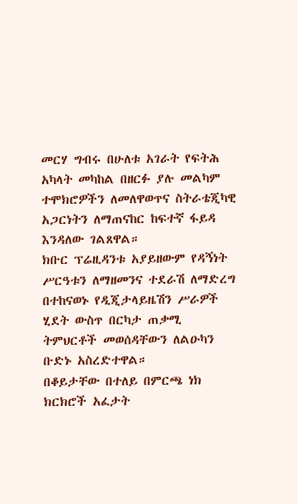መርሃ ግብሩ በሁለቱ አገራት የፍትሕ አካላት መካከል በዘርፉ ያሉ መልካም ተሞክሮዎችን ለመለዋወጥና ስትራቴጂካዊ አጋርነትን ለማጠናከር ከፍተኛ ፋይዳ እንዳለው ገልጸዋል።
ክቡር ፕሬዚዳንቱ አያይዘውም የዳኝነት ሥርዓቱን ለማዘመንና ተደራሽ ለማድረግ በተከናወኑ የዲጂታላይዜሽን ሥራዎች ሂደት ውስጥ በርካታ ጠቃሚ ትምህርቶች መወሰዳቸውን ለልዑካን ቡድኑ አስረድተዋል።
በቆይታቸው በተለይ በምርጫ ነክ ክርክሮች አፈታት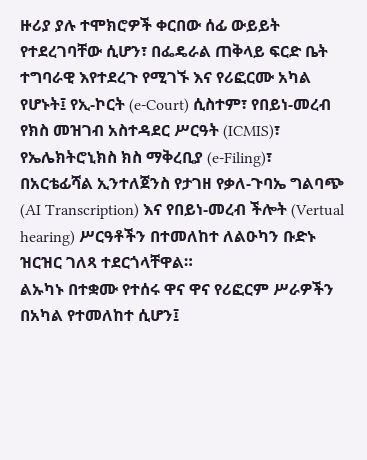ዙሪያ ያሉ ተሞክሮዎች ቀርበው ሰፊ ውይይት የተደረገባቸው ሲሆን፣ በፌዴራል ጠቅላይ ፍርድ ቤት ተግባራዊ እየተደረጉ የሚገኙ እና የሪፎርሙ አካል የሆኑት፤ የኢ-ኮርት (e-Court) ሲስተም፣ የበይነ-መረብ የክስ መዝገብ አስተዳደር ሥርዓት (ICMIS)፣ የኤሌክትሮኒክስ ክስ ማቅረቢያ (e-Filing)፣ በአርቴፊሻል ኢንተለጀንስ የታገዘ የቃለ-ጉባኤ ግልባጭ (AI Transcription) እና የበይነ-መረብ ችሎት (Vertual hearing) ሥርዓቶችን በተመለከተ ለልዑካን ቡድኑ ዝርዝር ገለጻ ተደርጎላቸዋል።
ልኡካኑ በተቋሙ የተሰሩ ዋና ዋና የሪፎርም ሥራዎችን በአካል የተመለከተ ሲሆን፤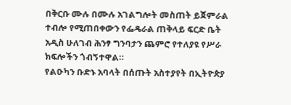በቅርቡ ሙሉ በሙሉ አገልግሎት መስጠት ይጀምራል ተብሎ የሚጠበቀውን የፌዴራል ጠቅላይ ፍርድ ቤት አዲስ ሁለገብ ሕንፃ ግንባታን ጨምሮ የተለያዩ የሥራ ክፍሎችን ጎብኝተዋል።
የልዑካን ቡድኑ አባላት በሰጡት አስተያየት በኢትዮጵያ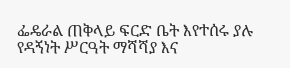ፌዴራል ጠቅላይ ፍርድ ቤት እየተሰሩ ያሉ የዳኝነት ሥርዓት ማሻሻያ እና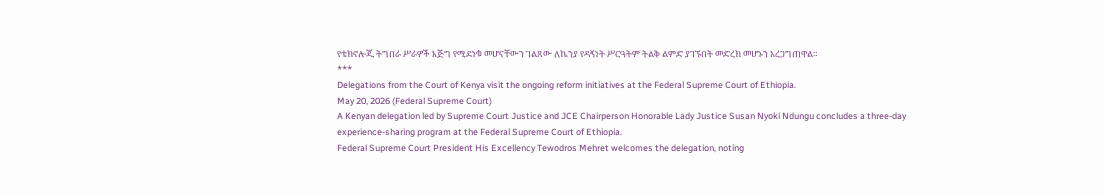የቴክኖሎጂ ትግበራ ሥራዎች እጅግ የሚደነቁ መሆናቸውን ገልጸው ለኬንያ የዳኝነት ሥርዓትም ትልቅ ልምድ ያገኙበት መድረክ መሆኑን አረጋግጠዋል።
***
Delegations from the Court of Kenya visit the ongoing reform initiatives at the Federal Supreme Court of Ethiopia.
May 20, 2026 (Federal Supreme Court)
A Kenyan delegation led by Supreme Court Justice and JCE Chairperson Honorable Lady Justice Susan Nyoki Ndungu concludes a three-day experience-sharing program at the Federal Supreme Court of Ethiopia.
Federal Supreme Court President His Excellency Tewodros Mehret welcomes the delegation, noting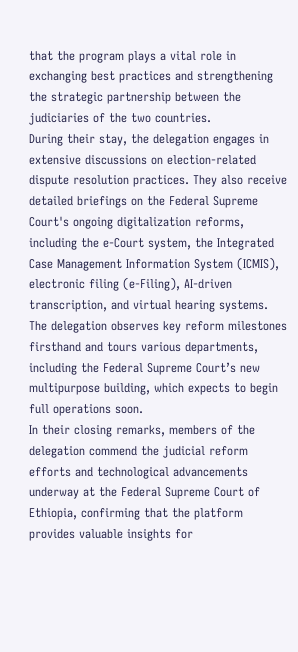that the program plays a vital role in exchanging best practices and strengthening the strategic partnership between the judiciaries of the two countries.
During their stay, the delegation engages in extensive discussions on election-related dispute resolution practices. They also receive detailed briefings on the Federal Supreme Court's ongoing digitalization reforms, including the e-Court system, the Integrated Case Management Information System (ICMIS), electronic filing (e-Filing), AI-driven transcription, and virtual hearing systems.
The delegation observes key reform milestones firsthand and tours various departments, including the Federal Supreme Court’s new multipurpose building, which expects to begin full operations soon.
In their closing remarks, members of the delegation commend the judicial reform efforts and technological advancements underway at the Federal Supreme Court of Ethiopia, confirming that the platform provides valuable insights for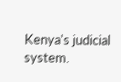Kenya's judicial system.